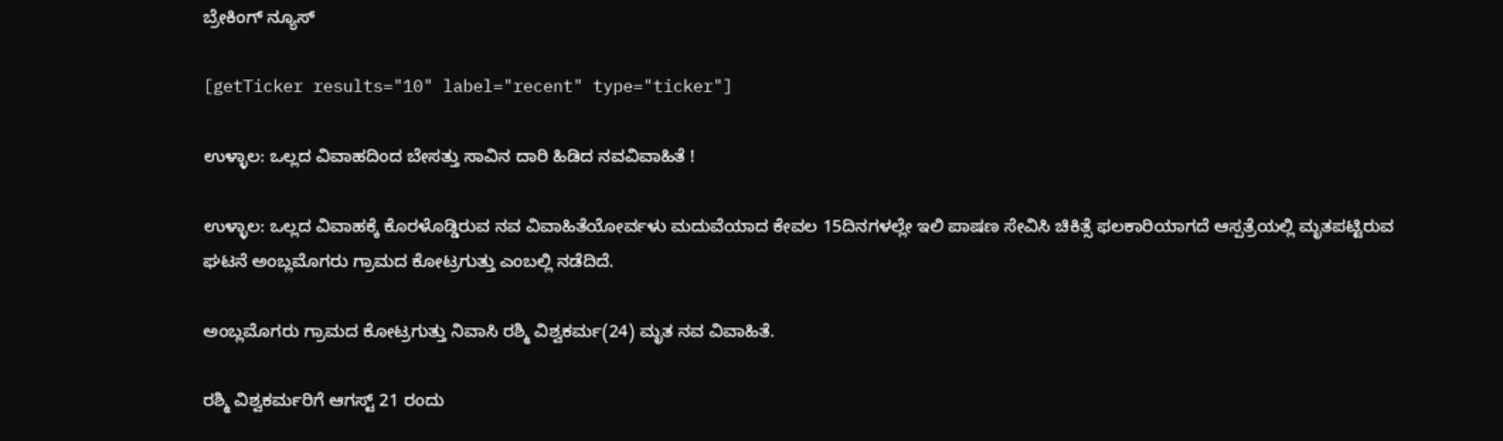ಬ್ರೇಕಿಂಗ್ ನ್ಯೂಸ್

[getTicker results="10" label="recent" type="ticker"]

ಉಳ್ಳಾಲ: ಒಲ್ಲದ ವಿವಾಹದಿಂದ ಬೇಸತ್ತು ಸಾವಿನ ದಾರಿ ಹಿಡಿದ ನವವಿವಾಹಿತೆ !

ಉಳ್ಳಾಲ: ಒಲ್ಲದ ವಿವಾಹಕ್ಕೆ ಕೊರಳೊಡ್ಡಿರುವ ನವ ವಿವಾಹಿತೆಯೋರ್ವಳು ಮದುವೆಯಾದ ಕೇವಲ 15ದಿನಗಳಲ್ಲೇ ಇಲಿ ಪಾಷಣ ಸೇವಿಸಿ ಚಿಕಿತ್ಸೆ ಫಲಕಾರಿಯಾಗದೆ ಆಸ್ಪತ್ರೆಯಲ್ಲಿ ಮೃತಪಟ್ಟಿರುವ ಘಟನೆ ಅಂಬ್ಲಮೊಗರು ಗ್ರಾಮದ ಕೋಟ್ರಗುತ್ತು ಎಂಬಲ್ಲಿ ನಡೆದಿದೆ.

ಅಂಬ್ಲಮೊಗರು ಗ್ರಾಮದ ಕೋಟ್ರಗುತ್ತು ನಿವಾಸಿ ರಶ್ಮಿ ವಿಶ್ವಕರ್ಮ(24) ಮೃತ ನವ ವಿವಾಹಿತೆ.

ರಶ್ಮಿ ವಿಶ್ವಕರ್ಮರಿಗೆ ಆಗಸ್ಟ್ 21 ರಂದು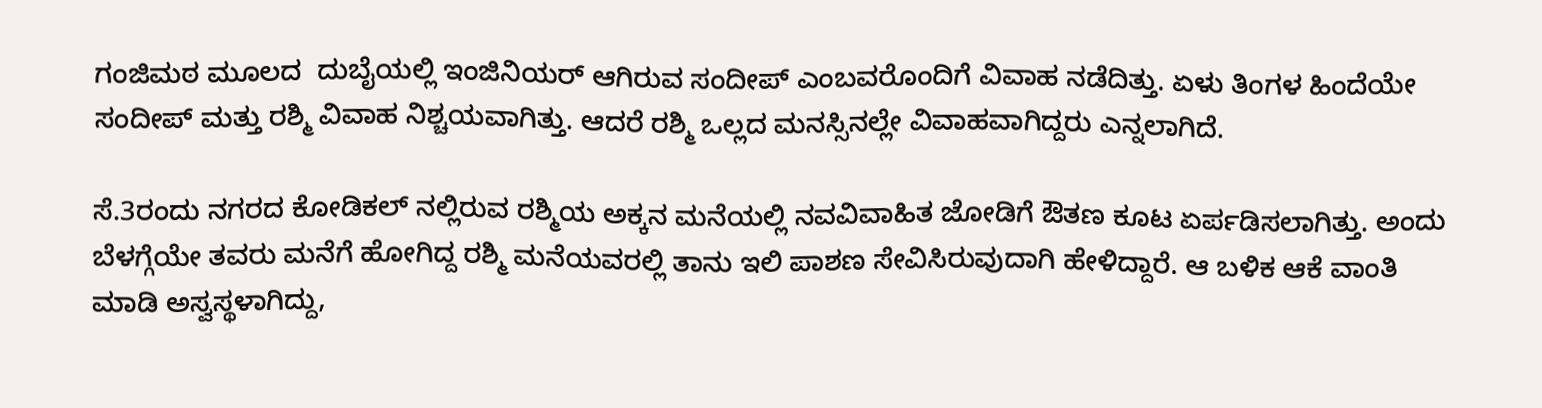ಗಂಜಿಮಠ ಮೂಲದ  ದುಬೈಯಲ್ಲಿ ಇಂಜಿನಿಯರ್ ಆಗಿರುವ ಸಂದೀಪ್ ಎಂಬವರೊಂದಿಗೆ ವಿವಾಹ ನಡೆದಿತ್ತು. ಏಳು ತಿಂಗಳ ಹಿಂದೆಯೇ ಸಂದೀಪ್ ಮತ್ತು ರಶ್ಮಿ ವಿವಾಹ ನಿಶ್ಚಯವಾಗಿತ್ತು. ಆದರೆ ರಶ್ಮಿ ಒಲ್ಲದ ಮನಸ್ಸಿನಲ್ಲೇ ವಿವಾಹವಾಗಿದ್ದರು ಎನ್ನಲಾಗಿದೆ.

ಸೆ.3ರಂದು ನಗರದ ಕೋಡಿಕಲ್ ನಲ್ಲಿರುವ ರಶ್ಮಿಯ ಅಕ್ಕನ ಮನೆಯಲ್ಲಿ ನವವಿವಾಹಿತ ಜೋಡಿಗೆ ಔತಣ ಕೂಟ ಏರ್ಪಡಿಸಲಾಗಿತ್ತು. ಅಂದು ಬೆಳಗ್ಗೆಯೇ ತವರು ಮನೆಗೆ ಹೋಗಿದ್ದ ರಶ್ಮಿ ಮನೆಯವರಲ್ಲಿ ತಾನು ಇಲಿ ಪಾಶಣ ಸೇವಿಸಿರುವುದಾಗಿ ಹೇಳಿದ್ದಾರೆ. ಆ ಬಳಿಕ ಆಕೆ ವಾಂತಿ ಮಾಡಿ ಅಸ್ವಸ್ಥಳಾಗಿದ್ದು,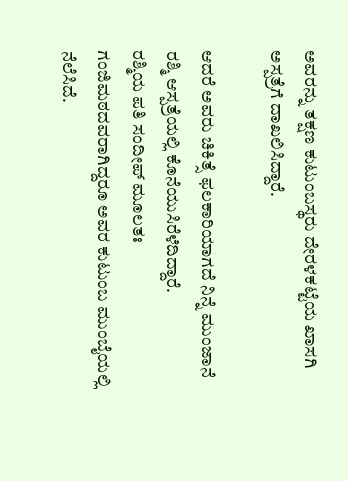ಅವರನ್ನು ತಕ್ಷಣ ಕುಟುಂಬಸ್ಥರು ದೇರಳಕಟ್ಟೆಯ ಖಾಸಗಿ ಅಸ್ಪತ್ರೆಗೆ ದಾಖಲಿಸಿದ್ದಾರೆ.

ಆದರೆ ಅವರು ಚಿಕಿತ್ಸೆ ಫಲಕಾರಿಯಾಗದೆ ನಿನ್ನೆ ಮುಂಜಾನೆ ರಶ್ಮಿ ಆಸ್ಪತ್ರೆಯಲ್ಲಿ ಕೊನೆಯುಸಿರೆಳೆದಿದ್ದಾರೆ.
ರಶ್ಮಿಯ ಪತಿ ಸಂದೀಪ್ ಮೂಲತಃ ಗಂಜಿಮಠದವರಾಗಿದ್ದರೂ ಅವರ ಕುಟುಂಬ ಮುಂಬೈಯಲ್ಲಿ ನೆಲೆಸಿದೆ.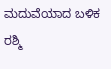ಮದುವೆಯಾದ ಬಳಿಕ ರಶ್ಮಿ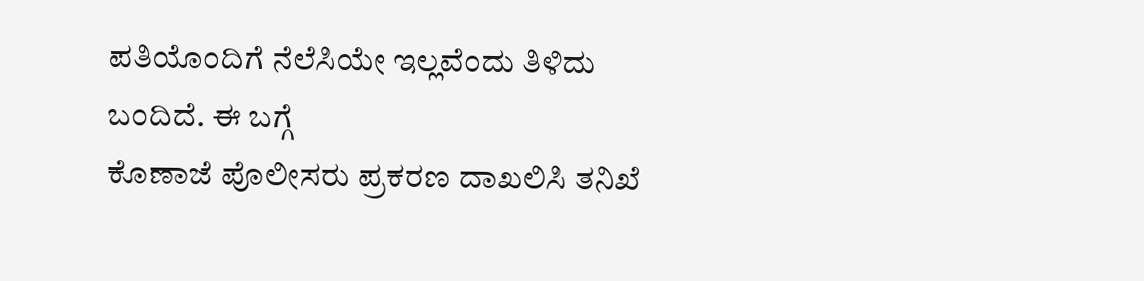ಪತಿಯೊಂದಿಗೆ ನೆಲೆಸಿಯೇ ಇಲ್ಲವೆಂದು ತಿಳಿದು ಬಂದಿದೆ. ಈ ಬಗ್ಗೆ
ಕೊಣಾಜೆ ಪೊಲೀಸರು ಪ್ರಕರಣ ದಾಖಲಿಸಿ ತನಿಖೆ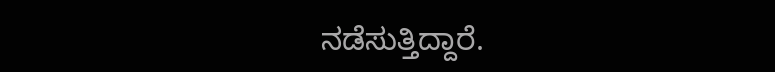ನಡೆಸುತ್ತಿದ್ದಾರೆ.